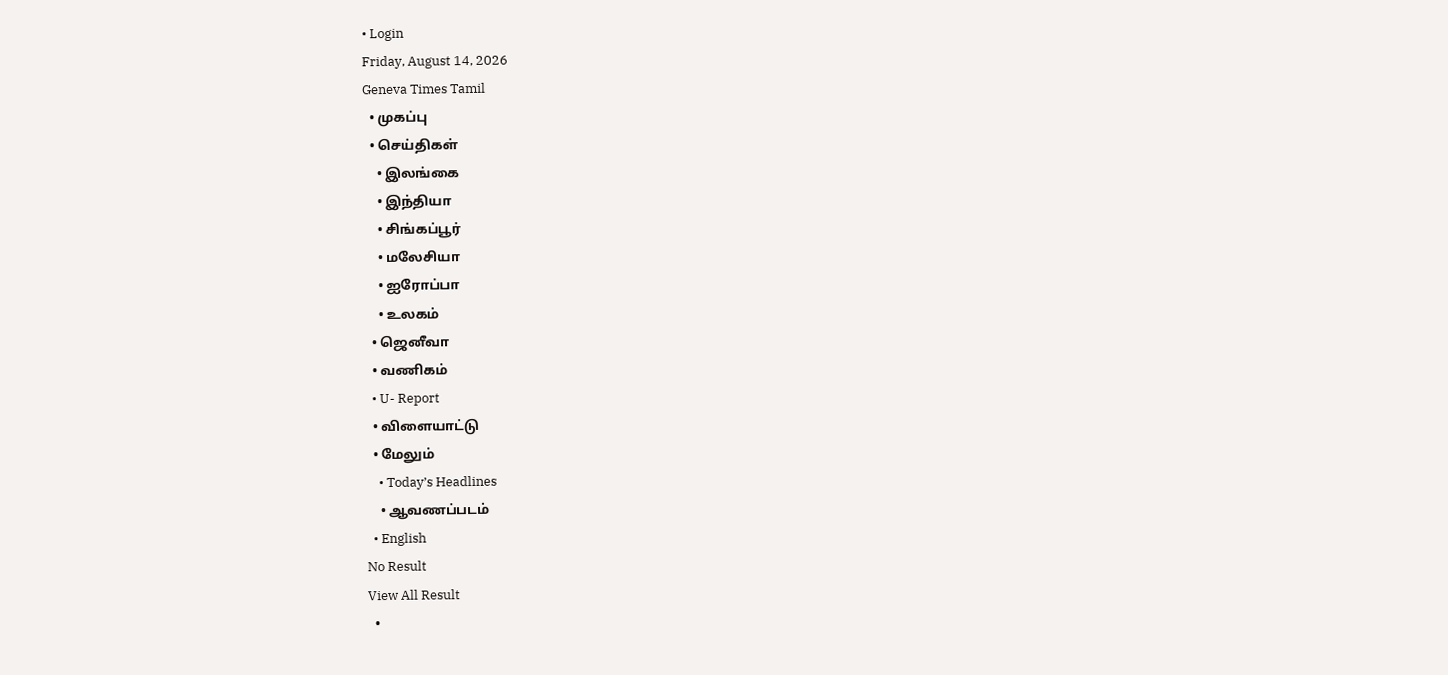• Login
Friday, August 14, 2026
Geneva Times Tamil
  • முகப்பு
  • செய்திகள்
    • இலங்கை
    • இந்தியா
    • சிங்கப்பூர்
    • மலேசியா
    • ஐரோப்பா
    • உலகம்
  • ஜெனீவா
  • வணிகம்
  • U- Report
  • விளையாட்டு
  • மேலும்
    • Today’s Headlines
    • ஆவணப்படம்
  • English
No Result
View All Result
  •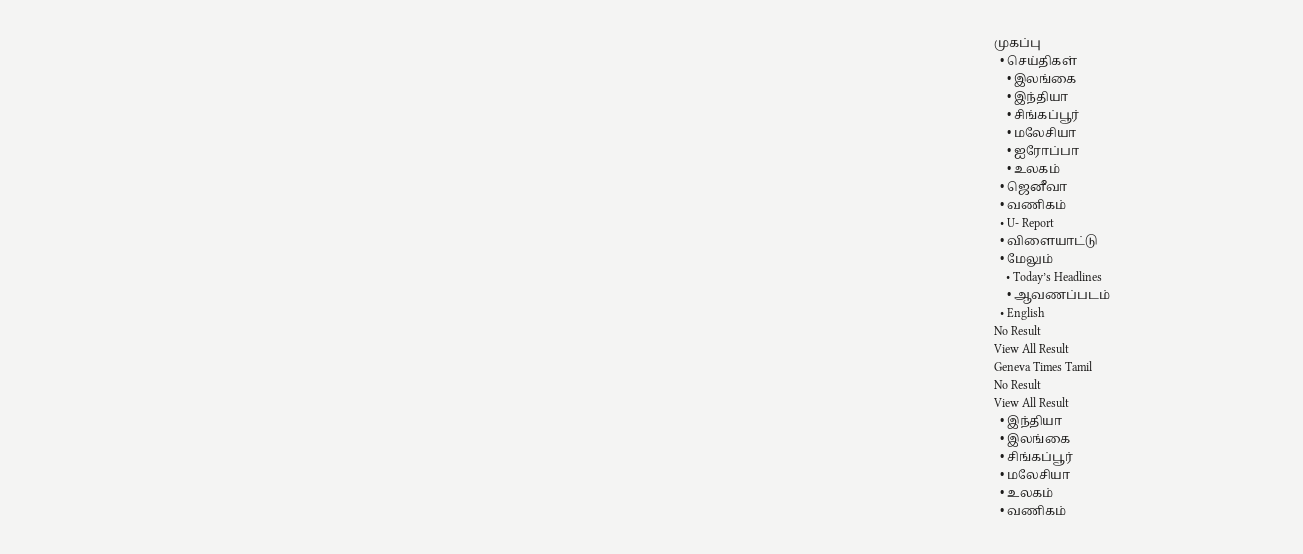முகப்பு
  • செய்திகள்
    • இலங்கை
    • இந்தியா
    • சிங்கப்பூர்
    • மலேசியா
    • ஐரோப்பா
    • உலகம்
  • ஜெனீவா
  • வணிகம்
  • U- Report
  • விளையாட்டு
  • மேலும்
    • Today’s Headlines
    • ஆவணப்படம்
  • English
No Result
View All Result
Geneva Times Tamil
No Result
View All Result
  • இந்தியா
  • இலங்கை
  • சிங்கப்பூர்
  • மலேசியா
  • உலகம்
  • வணிகம்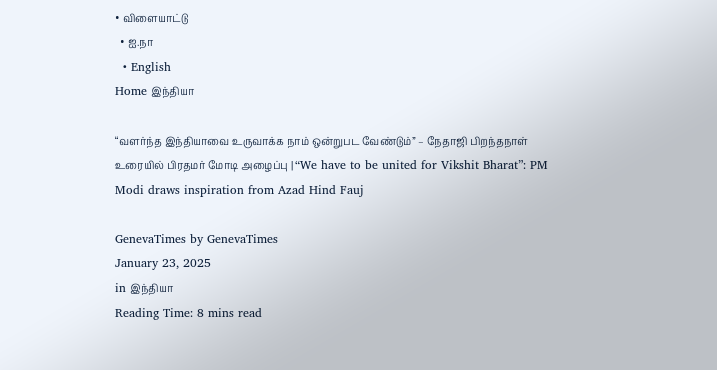• விளையாட்டு
  • ஐ.நா
  • English
Home இந்தியா

“வளர்ந்த இந்தியாவை உருவாக்க நாம் ஒன்றுபட வேண்டும்” – நேதாஜி பிறந்தநாள் உரையில் பிரதமர் மோடி அழைப்பு | “We have to be united for Vikshit Bharat”: PM Modi draws inspiration from Azad Hind Fauj

GenevaTimes by GenevaTimes
January 23, 2025
in இந்தியா
Reading Time: 8 mins read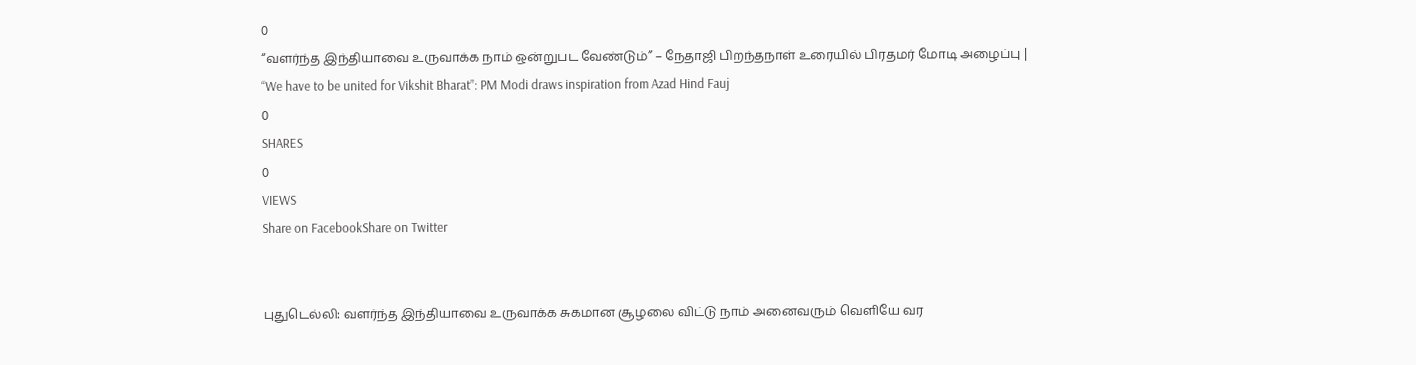0
“வளர்ந்த இந்தியாவை உருவாக்க நாம் ஒன்றுபட வேண்டும்” – நேதாஜி பிறந்தநாள் உரையில் பிரதமர் மோடி அழைப்பு | “We have to be united for Vikshit Bharat”: PM Modi draws inspiration from Azad Hind Fauj
0
SHARES
0
VIEWS
Share on FacebookShare on Twitter


புதுடெல்லி: வளர்ந்த இந்தியாவை உருவாக்க சுகமான சூழலை விட்டு நாம் அனைவரும் வெளியே வர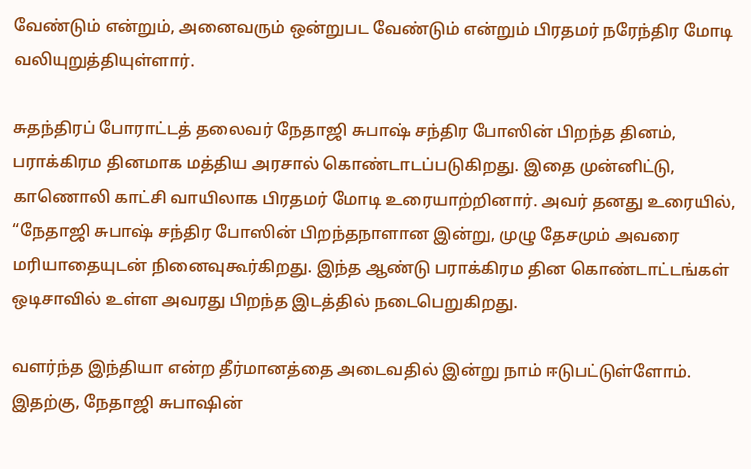வேண்டும் என்றும், அனைவரும் ஒன்றுபட வேண்டும் என்றும் பிரதமர் நரேந்திர மோடி வலியுறுத்தியுள்ளார்.

சுதந்திரப் போராட்டத் தலைவர் நேதாஜி சுபாஷ் சந்திர போஸின் பிறந்த தினம், பராக்கிரம தினமாக மத்திய அரசால் கொண்டாடப்படுகிறது. இதை முன்னிட்டு, காணொலி காட்சி வாயிலாக பிரதமர் மோடி உரையாற்றினார். அவர் தனது உரையில், “நேதாஜி சுபாஷ் சந்திர போஸின் பிறந்தநாளான இன்று, முழு தேசமும் அவரை மரியாதையுடன் நினைவுகூர்கிறது. இந்த ஆண்டு பராக்கிரம தின கொண்டாட்டங்கள் ஒடிசாவில் உள்ள அவரது பிறந்த இடத்தில் நடைபெறுகிறது.

வளர்ந்த இந்தியா என்ற தீர்மானத்தை அடைவதில் இன்று நாம் ஈடுபட்டுள்ளோம். இதற்கு, நேதாஜி சுபாஷின்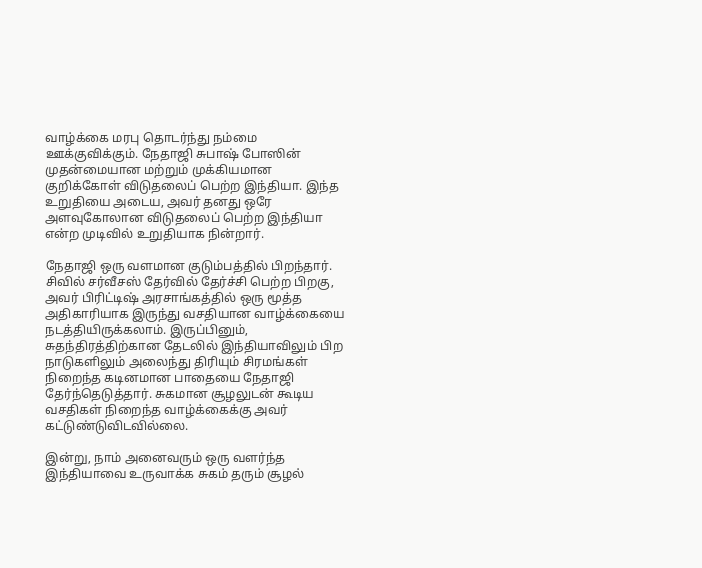வாழ்க்கை மரபு தொடர்ந்து நம்மை ஊக்குவிக்கும். நேதாஜி சுபாஷ் போஸின் முதன்மையான மற்றும் முக்கியமான குறிக்கோள் விடுதலைப் பெற்ற இந்தியா. இந்த உறுதியை அடைய, அவர் தனது ஒரே அளவுகோலான விடுதலைப் பெற்ற இந்தியா என்ற முடிவில் உறுதியாக நின்றார்.

நேதாஜி ஒரு வளமான குடும்பத்தில் பிறந்தார். சிவில் சர்வீசஸ் தேர்வில் தேர்ச்சி பெற்ற பிறகு, அவர் பிரிட்டிஷ் அரசாங்கத்தில் ஒரு மூத்த அதிகாரியாக இருந்து வசதியான வாழ்க்கையை நடத்தியிருக்கலாம். இருப்பினும், சுதந்திரத்திற்கான தேடலில் இந்தியாவிலும் பிற நாடுகளிலும் அலைந்து திரியும் சிரமங்கள் நிறைந்த கடினமான பாதையை நேதாஜி தேர்ந்தெடுத்தார். சுகமான சூழலுடன் கூடிய வசதிகள் நிறைந்த வாழ்க்கைக்கு அவர் கட்டுண்டுவிடவில்லை.

இன்று, நாம் அனைவரும் ஒரு வளர்ந்த இந்தியாவை உருவாக்க சுகம் தரும் சூழல்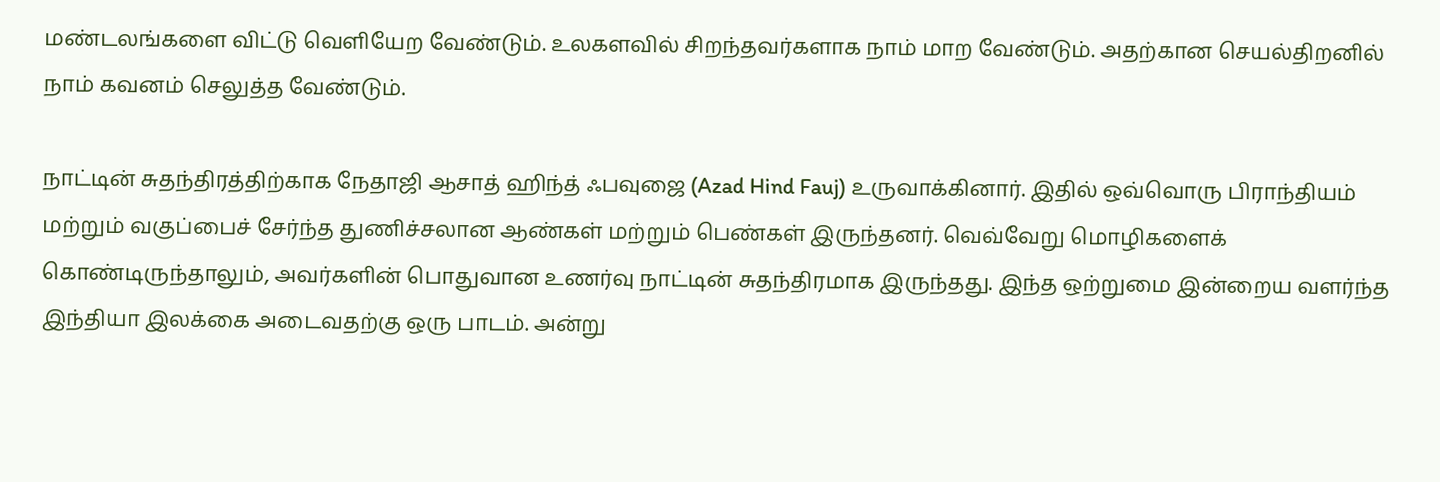மண்டலங்களை விட்டு வெளியேற வேண்டும். உலகளவில் சிறந்தவர்களாக நாம் மாற வேண்டும். அதற்கான செயல்திறனில் நாம் கவனம் செலுத்த வேண்டும்.

நாட்டின் சுதந்திரத்திற்காக நேதாஜி ஆசாத் ஹிந்த் ஃபவுஜை (Azad Hind Fauj) உருவாக்கினார். இதில் ஒவ்வொரு பிராந்தியம் மற்றும் வகுப்பைச் சேர்ந்த துணிச்சலான ஆண்கள் மற்றும் பெண்கள் இருந்தனர். வெவ்வேறு மொழிகளைக் கொண்டிருந்தாலும், அவர்களின் பொதுவான உணர்வு நாட்டின் சுதந்திரமாக இருந்தது. இந்த ஒற்றுமை இன்றைய வளர்ந்த இந்தியா இலக்கை அடைவதற்கு ஒரு பாடம். அன்று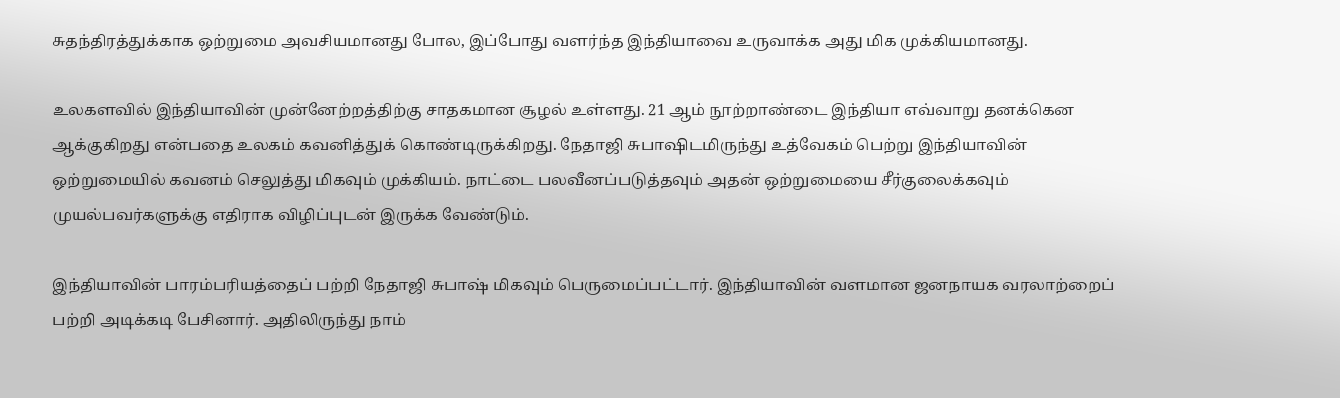சுதந்திரத்துக்காக ஒற்றுமை அவசியமானது போல, இப்போது வளர்ந்த இந்தியாவை உருவாக்க அது மிக முக்கியமானது.

உலகளவில் இந்தியாவின் முன்னேற்றத்திற்கு சாதகமான சூழல் உள்ளது. 21 ஆம் நூற்றாண்டை இந்தியா எவ்வாறு தனக்கென ஆக்குகிறது என்பதை உலகம் கவனித்துக் கொண்டிருக்கிறது. நேதாஜி சுபாஷிடமிருந்து உத்வேகம் பெற்று இந்தியாவின் ஒற்றுமையில் கவனம் செலுத்து மிகவும் முக்கியம். நாட்டை பலவீனப்படுத்தவும் அதன் ஒற்றுமையை சீர்குலைக்கவும் முயல்பவர்களுக்கு எதிராக விழிப்புடன் இருக்க வேண்டும்.

இந்தியாவின் பாரம்பரியத்தைப் பற்றி நேதாஜி சுபாஷ் மிகவும் பெருமைப்பட்டார். இந்தியாவின் வளமான ஜனநாயக வரலாற்றைப் பற்றி அடிக்கடி பேசினார். அதிலிருந்து நாம்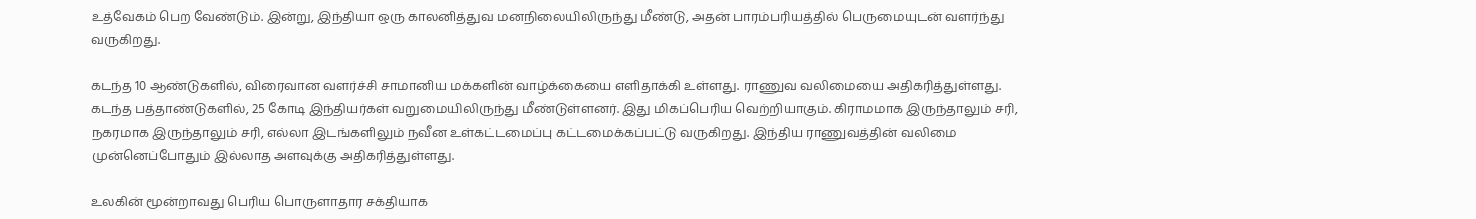உத்வேகம் பெற வேண்டும். இன்று, இந்தியா ஒரு காலனித்துவ மனநிலையிலிருந்து மீண்டு, அதன் பாரம்பரியத்தில் பெருமையுடன் வளர்ந்து வருகிறது.

கடந்த 10 ஆண்டுகளில், விரைவான வளர்ச்சி சாமானிய மக்களின் வாழ்க்கையை எளிதாக்கி உள்ளது. ராணுவ வலிமையை அதிகரித்துள்ளது. கடந்த பத்தாண்டுகளில், 25 கோடி இந்தியர்கள் வறுமையிலிருந்து மீண்டுள்ளனர். இது மிகப்பெரிய வெற்றியாகும். கிராமமாக இருந்தாலும் சரி, நகரமாக இருந்தாலும் சரி, எல்லா இடங்களிலும் நவீன உள்கட்டமைப்பு கட்டமைக்கப்பட்டு வருகிறது. இந்திய ராணுவத்தின் வலிமை முன்னெப்போதும் இல்லாத அளவுக்கு அதிகரித்துள்ளது.

உலகின் மூன்றாவது பெரிய பொருளாதார சக்தியாக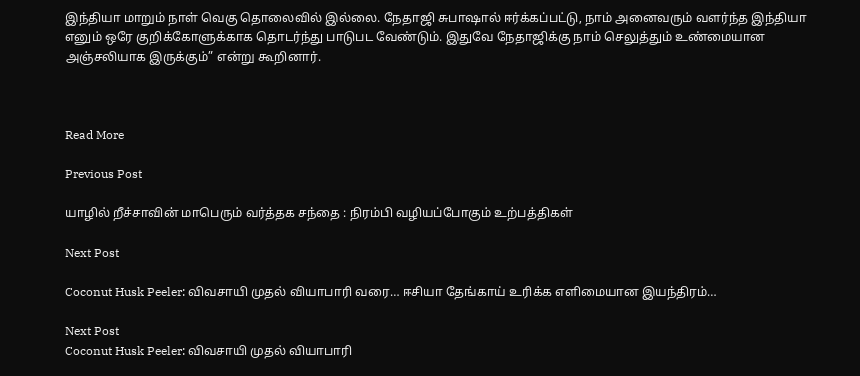இந்தியா மாறும் நாள் வெகு தொலைவில் இல்லை. நேதாஜி சுபாஷால் ஈர்க்கப்பட்டு, நாம் அனைவரும் வளர்ந்த இந்தியா எனும் ஒரே குறிக்கோளுக்காக தொடர்ந்து பாடுபட வேண்டும். இதுவே நேதாஜிக்கு நாம் செலுத்தும் உண்மையான அஞ்சலியாக இருக்கும்” என்று கூறினார்.



Read More

Previous Post

யாழில் றீச்சாவின் மாபெரும் வர்த்தக சந்தை : நிரம்பி வழியப்போகும் உற்பத்திகள்

Next Post

Coconut Husk Peeler: விவசாயி முதல் வியாபாரி வரை… ஈசியா தேங்காய் உரிக்க எளிமையான இயந்திரம்…

Next Post
Coconut Husk Peeler: விவசாயி முதல் வியாபாரி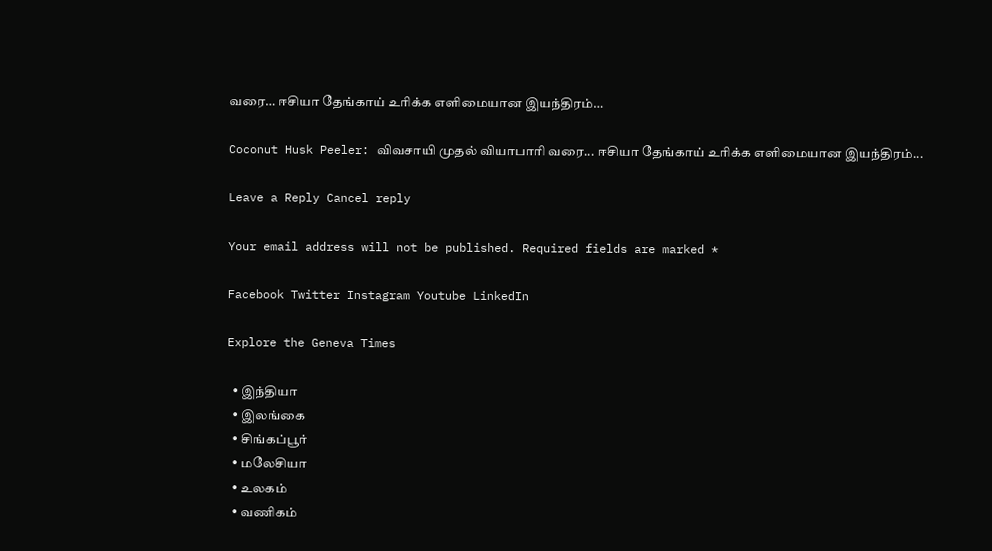வரை… ஈசியா தேங்காய் உரிக்க எளிமையான இயந்திரம்…

Coconut Husk Peeler: விவசாயி முதல் வியாபாரி வரை... ஈசியா தேங்காய் உரிக்க எளிமையான இயந்திரம்...

Leave a Reply Cancel reply

Your email address will not be published. Required fields are marked *

Facebook Twitter Instagram Youtube LinkedIn

Explore the Geneva Times

  • இந்தியா
  • இலங்கை
  • சிங்கப்பூர்
  • மலேசியா
  • உலகம்
  • வணிகம்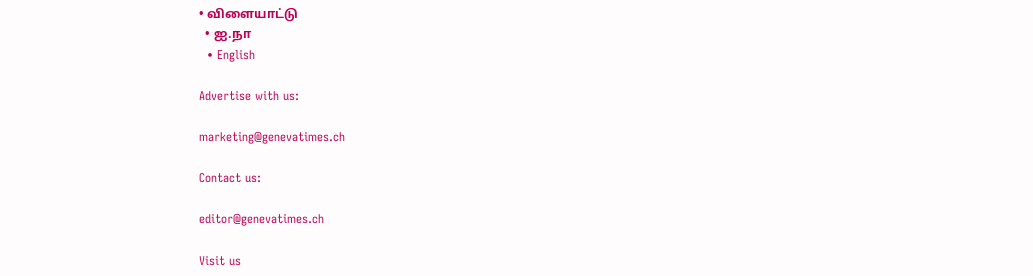• விளையாட்டு
  • ஐ.நா
  • English

Advertise with us:

marketing@genevatimes.ch

Contact us:

editor@genevatimes.ch

Visit us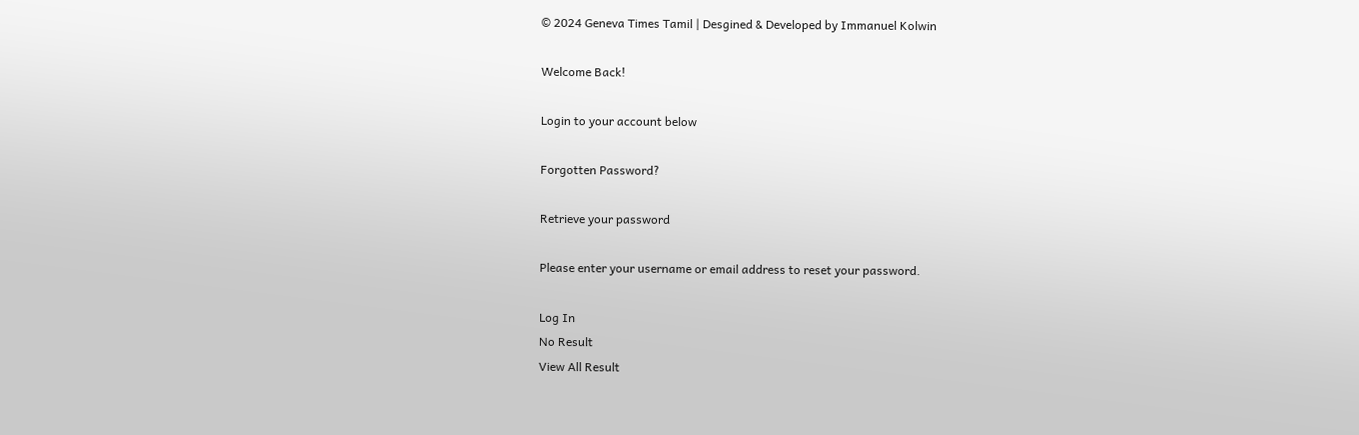© 2024 Geneva Times Tamil | Desgined & Developed by Immanuel Kolwin

Welcome Back!

Login to your account below

Forgotten Password?

Retrieve your password

Please enter your username or email address to reset your password.

Log In
No Result
View All Result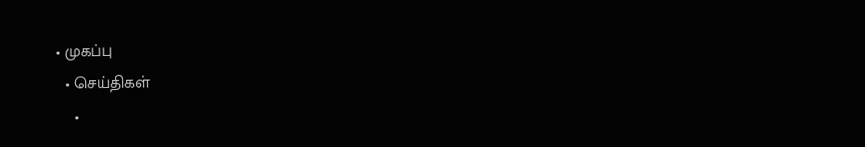• முகப்பு
  • செய்திகள்
    •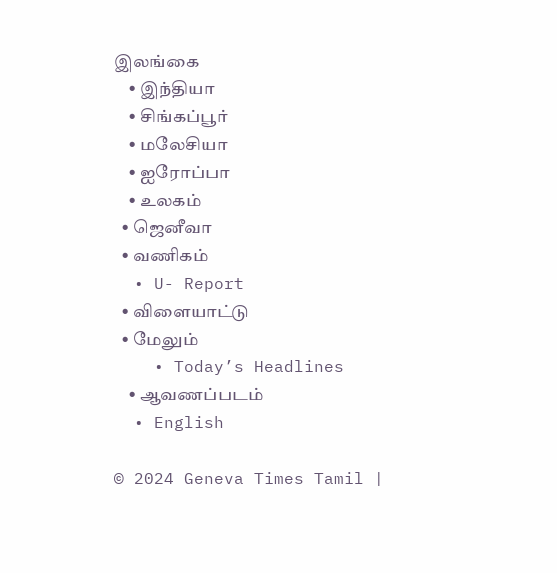இலங்கை
    • இந்தியா
    • சிங்கப்பூர்
    • மலேசியா
    • ஐரோப்பா
    • உலகம்
  • ஜெனீவா
  • வணிகம்
  • U- Report
  • விளையாட்டு
  • மேலும்
    • Today’s Headlines
    • ஆவணப்படம்
  • English

© 2024 Geneva Times Tamil |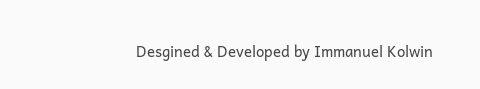Desgined & Developed by Immanuel Kolwin